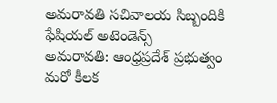అమరావతి సచివాలయ సిబ్బందికి ఫేషియల్ అటెండెన్స్
అమరావతి: ఆంధ్రప్రదేశ్ ప్రభుత్వం మరో కీలక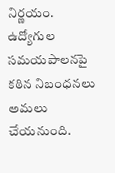నిర్ణయం. ఉద్యోగుల సమయపాలనపై కఠిన నిబంధనలు అమలు చేయనుంది.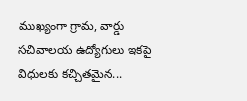ముఖ్యంగా గ్రామ, వార్డు సచివాలయ ఉద్యోగులు ఇకపై విధులకు కచ్చితమైన...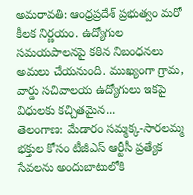అమరావతి: ఆంధ్రప్రదేశ్ ప్రభుత్వం మరో కీలక నిర్ణయం. ఉద్యోగుల సమయపాలనపై కఠిన నిబంధనలు అమలు చేయనుంది. ముఖ్యంగా గ్రామ, వార్డు సచివాలయ ఉద్యోగులు ఇకపై విధులకు కచ్చితమైన...
తెలంగాణ: మేడారం సమ్మక్క-సారలమ్మ భక్తుల కోసం టీజీఎస్ ఆర్టీసీ ప్రత్యేక సేవలను అందుబాటులోకి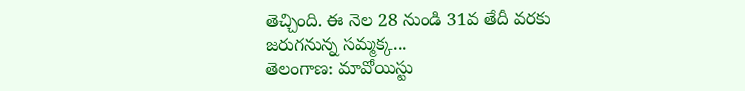తెచ్చింది. ఈ నెల 28 నుండి 31వ తేదీ వరకు జరుగనున్న సమ్మక్క...
తెలంగాణ: మావోయిస్టు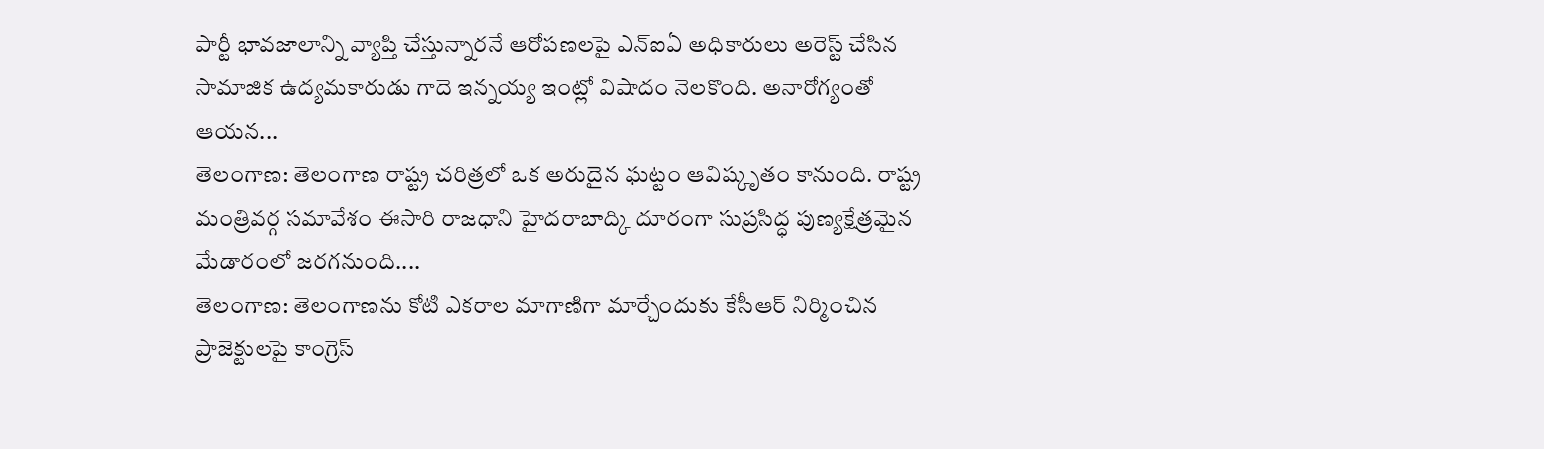పార్టీ భావజాలాన్ని వ్యాప్తి చేస్తున్నారనే ఆరోపణలపై ఎన్ఐఏ అధికారులు అరెస్ట్ చేసిన సామాజిక ఉద్యమకారుడు గాదె ఇన్నయ్య ఇంట్లో విషాదం నెలకొంది. అనారోగ్యంతో ఆయన...
తెలంగాణ: తెలంగాణ రాష్ట్ర చరిత్రలో ఒక అరుదైన ఘట్టం ఆవిష్కృతం కానుంది. రాష్ట్ర మంత్రివర్గ సమావేశం ఈసారి రాజధాని హైదరాబాద్కి దూరంగా సుప్రసిద్ధ పుణ్యక్షేత్రమైన మేడారంలో జరగనుంది....
తెలంగాణ: తెలంగాణను కోటి ఎకరాల మాగాణిగా మార్చేందుకు కేసీఆర్ నిర్మించిన ప్రాజెక్టులపై కాంగ్రెస్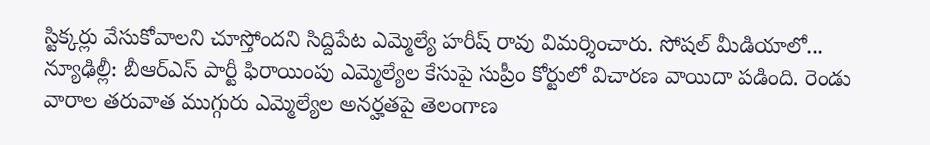స్టిక్కర్లు వేసుకోవాలని చూస్తోందని సిద్దిపేట ఎమ్మెల్యే హరీష్ రావు విమర్శించారు. సోషల్ మీడియాలో...
న్యూఢిల్లీ: బీఆర్ఎస్ పార్టీ ఫిరాయింపు ఎమ్మెల్యేల కేసుపై సుప్రీం కోర్టులో విచారణ వాయిదా పడింది. రెండు వారాల తరువాత ముగ్గురు ఎమ్మెల్యేల అనర్హతపై తెలంగాణ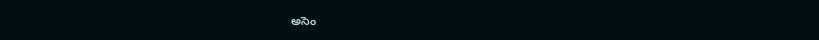అసెం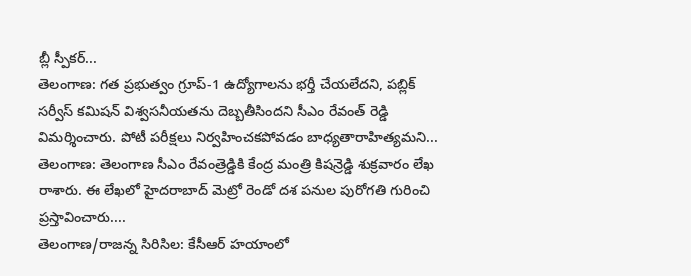బ్లీ స్పీకర్...
తెలంగాణ: గత ప్రభుత్వం గ్రూప్-1 ఉద్యోగాలను భర్తీ చేయలేదని, పబ్లిక్ సర్వీస్ కమిషన్ విశ్వసనీయతను దెబ్బతీసిందని సీఎం రేవంత్ రెడ్డి విమర్శించారు. పోటీ పరీక్షలు నిర్వహించకపోవడం బాధ్యతారాహిత్యమని...
తెలంగాణ: తెలంగాణ సీఎం రేవంత్రెడ్డికి కేంద్ర మంత్రి కిషన్రెడ్డి శుక్రవారం లేఖ రాశారు. ఈ లేఖలో హైదరాబాద్ మెట్రో రెండో దశ పనుల పురోగతి గురించి ప్రస్తావించారు....
తెలంగాణ/రాజన్న సిరిసిల: కేసీఆర్ హయాంలో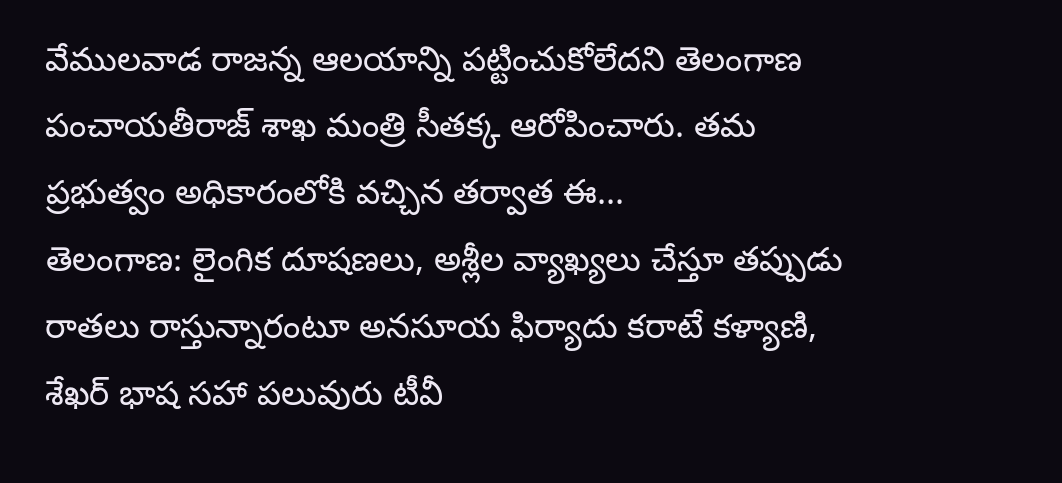వేములవాడ రాజన్న ఆలయాన్ని పట్టించుకోలేదని తెలంగాణ పంచాయతీరాజ్ శాఖ మంత్రి సీతక్క ఆరోపించారు. తమ ప్రభుత్వం అధికారంలోకి వచ్చిన తర్వాత ఈ...
తెలంగాణ: లైంగిక దూషణలు, అశ్లీల వ్యాఖ్యలు చేస్తూ తప్పుడు రాతలు రాస్తున్నారంటూ అనసూయ ఫిర్యాదు కరాటే కళ్యాణి, శేఖర్ భాష సహా పలువురు టీవీ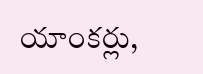యాంకర్లు,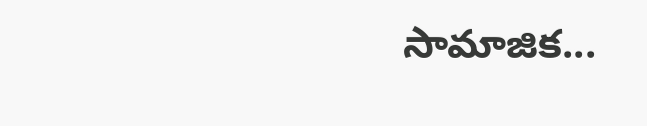సామాజిక...